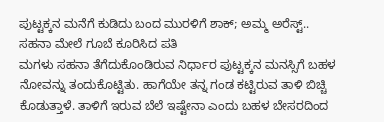ಪುಟ್ಟಕ್ಕನ ಮನೆಗೆ ಕುಡಿದು ಬಂದ ಮುರಳಿಗೆ ಶಾಕ್; ಅಮ್ಮ ಅರೆಸ್ಟ್.. ಸಹನಾ ಮೇಲೆ ಗೂಬೆ ಕೂರಿಸಿದ ಪತಿ
ಮಗಳು ಸಹನಾ ತೆಗೆದುಕೊಂಡಿರುವ ನಿರ್ಧಾರ ಪುಟ್ಟಕ್ಕನ ಮನಸ್ಸಿಗೆ ಬಹಳ ನೋವನ್ನು ತಂದುಕೊಟ್ಟಿತು. ಹಾಗೆಯೇ ತನ್ನ ಗಂಡ ಕಟ್ಟಿರುವ ತಾಳಿ ಬಿಚ್ಚಿ ಕೊಡುತ್ತಾಳೆ. ತಾಳಿಗೆ ಇರುವ ಬೆಲೆ ಇಷ್ಟೇನಾ ಎಂದು ಬಹಳ ಬೇಸರದಿಂದ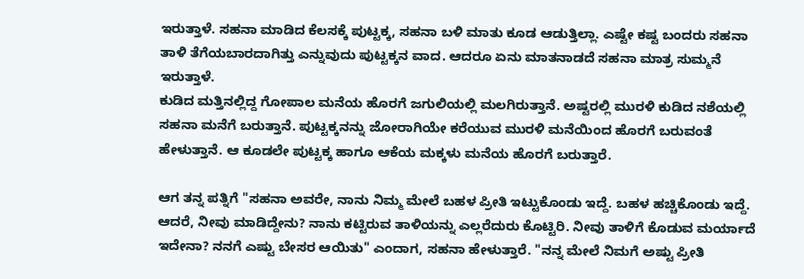ಇರುತ್ತಾಳೆ. ಸಹನಾ ಮಾಡಿದ ಕೆಲಸಕ್ಕೆ ಪುಟ್ಟಕ್ಕ, ಸಹನಾ ಬಳಿ ಮಾತು ಕೂಡ ಆಡುತ್ತಿಲ್ಲಾ. ಎಷ್ಟೇ ಕಷ್ಟ ಬಂದರು ಸಹನಾ ತಾಳಿ ತೆಗೆಯಬಾರದಾಗಿತ್ತು ಎನ್ನುವುದು ಪುಟ್ಟಕ್ಕನ ವಾದ. ಆದರೂ ಏನು ಮಾತನಾಡದೆ ಸಹನಾ ಮಾತ್ರ ಸುಮ್ಮನೆ ಇರುತ್ತಾಳೆ.
ಕುಡಿದ ಮತ್ತಿನಲ್ಲಿದ್ದ ಗೋಪಾಲ ಮನೆಯ ಹೊರಗೆ ಜಗುಲಿಯಲ್ಲಿ ಮಲಗಿರುತ್ತಾನೆ. ಅಷ್ಟರಲ್ಲಿ ಮುರಳಿ ಕುಡಿದ ನಶೆಯಲ್ಲಿ ಸಹನಾ ಮನೆಗೆ ಬರುತ್ತಾನೆ. ಪುಟ್ಟಕ್ಕನನ್ನು ಜೋರಾಗಿಯೇ ಕರೆಯುವ ಮುರಳಿ ಮನೆಯಿಂದ ಹೊರಗೆ ಬರುವಂತೆ ಹೇಳುತ್ತಾನೆ. ಆ ಕೂಡಲೇ ಪುಟ್ಟಕ್ಕ ಹಾಗೂ ಆಕೆಯ ಮಕ್ಕಳು ಮನೆಯ ಹೊರಗೆ ಬರುತ್ತಾರೆ.

ಆಗ ತನ್ನ ಪತ್ನಿಗೆ "ಸಹನಾ ಅವರೇ, ನಾನು ನಿಮ್ಮ ಮೇಲೆ ಬಹಳ ಪ್ರೀತಿ ಇಟ್ಟುಕೊಂಡು ಇದ್ದೆ. ಬಹಳ ಹಚ್ಚಿಕೊಂಡು ಇದ್ದೆ. ಆದರೆ, ನೀವು ಮಾಡಿದ್ದೇನು? ನಾನು ಕಟ್ಟಿರುವ ತಾಳಿಯನ್ನು ಎಲ್ಲರೆದುರು ಕೊಟ್ಟಿರಿ. ನೀವು ತಾಳಿಗೆ ಕೊಡುವ ಮರ್ಯಾದೆ ಇದೇನಾ? ನನಗೆ ಎಷ್ಟು ಬೇಸರ ಆಯಿತು" ಎಂದಾಗ, ಸಹನಾ ಹೇಳುತ್ತಾರೆ. "ನನ್ನ ಮೇಲೆ ನಿಮಗೆ ಅಷ್ಟು ಪ್ರೀತಿ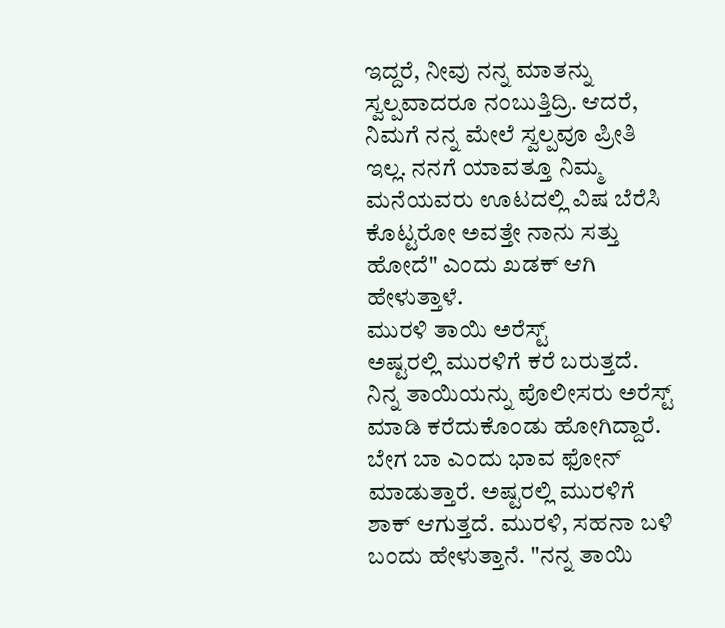ಇದ್ದರೆ, ನೀವು ನನ್ನ ಮಾತನ್ನು ಸ್ವಲ್ಪವಾದರೂ ನಂಬುತ್ತಿದ್ರಿ. ಆದರೆ, ನಿಮಗೆ ನನ್ನ ಮೇಲೆ ಸ್ವಲ್ಪವೂ ಪ್ರೀತಿ ಇಲ್ಲ. ನನಗೆ ಯಾವತ್ತೂ ನಿಮ್ಮ ಮನೆಯವರು ಊಟದಲ್ಲಿ ವಿಷ ಬೆರೆಸಿ ಕೊಟ್ಟರೋ ಅವತ್ತೇ ನಾನು ಸತ್ತು ಹೋದೆ" ಎಂದು ಖಡಕ್ ಆಗಿ ಹೇಳುತ್ತಾಳೆ.
ಮುರಳಿ ತಾಯಿ ಅರೆಸ್ಟ್
ಅಷ್ಟರಲ್ಲಿ ಮುರಳಿಗೆ ಕರೆ ಬರುತ್ತದೆ. ನಿನ್ನ ತಾಯಿಯನ್ನು ಪೊಲೀಸರು ಅರೆಸ್ಟ್ ಮಾಡಿ ಕರೆದುಕೊಂಡು ಹೋಗಿದ್ದಾರೆ. ಬೇಗ ಬಾ ಎಂದು ಭಾವ ಫೋನ್ ಮಾಡುತ್ತಾರೆ. ಅಷ್ಟರಲ್ಲಿ ಮುರಳಿಗೆ ಶಾಕ್ ಆಗುತ್ತದೆ. ಮುರಳಿ, ಸಹನಾ ಬಳಿ ಬಂದು ಹೇಳುತ್ತಾನೆ. "ನನ್ನ ತಾಯಿ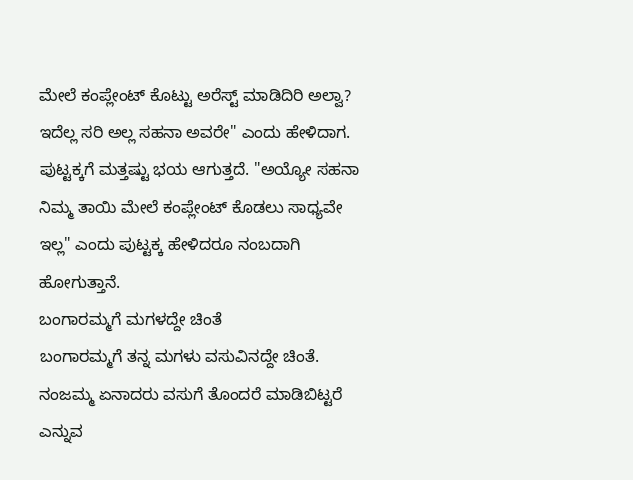ಮೇಲೆ ಕಂಪ್ಲೇಂಟ್ ಕೊಟ್ಟು ಅರೆಸ್ಟ್ ಮಾಡಿದಿರಿ ಅಲ್ವಾ? ಇದೆಲ್ಲ ಸರಿ ಅಲ್ಲ ಸಹನಾ ಅವರೇ" ಎಂದು ಹೇಳಿದಾಗ. ಪುಟ್ಟಕ್ಕಗೆ ಮತ್ತಷ್ಟು ಭಯ ಆಗುತ್ತದೆ. "ಅಯ್ಯೋ ಸಹನಾ ನಿಮ್ಮ ತಾಯಿ ಮೇಲೆ ಕಂಪ್ಲೇಂಟ್ ಕೊಡಲು ಸಾಧ್ಯವೇ ಇಲ್ಲ" ಎಂದು ಪುಟ್ಟಕ್ಕ ಹೇಳಿದರೂ ನಂಬದಾಗಿ ಹೋಗುತ್ತಾನೆ.
ಬಂಗಾರಮ್ಮಗೆ ಮಗಳದ್ದೇ ಚಿಂತೆ
ಬಂಗಾರಮ್ಮಗೆ ತನ್ನ ಮಗಳು ವಸುವಿನದ್ದೇ ಚಿಂತೆ. ನಂಜಮ್ಮ ಏನಾದರು ವಸುಗೆ ತೊಂದರೆ ಮಾಡಿಬಿಟ್ಟರೆ ಎನ್ನುವ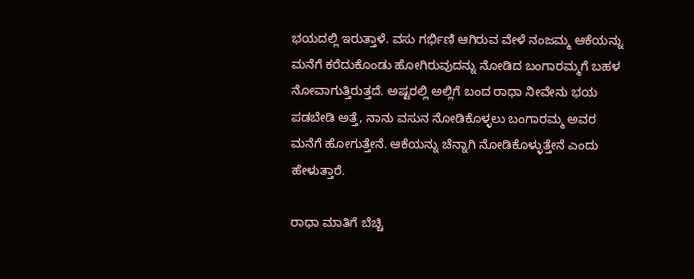ಭಯದಲ್ಲಿ ಇರುತ್ತಾಳೆ. ವಸು ಗರ್ಭಿಣಿ ಆಗಿರುವ ವೇಳೆ ನಂಜಮ್ಮ ಆಕೆಯನ್ನು ಮನೆಗೆ ಕರೆದುಕೊಂಡು ಹೋಗಿರುವುದನ್ನು ನೋಡಿದ ಬಂಗಾರಮ್ಮಗೆ ಬಹಳ ನೋವಾಗುತ್ತಿರುತ್ತದೆ. ಅಷ್ಟರಲ್ಲಿ ಅಲ್ಲಿಗೆ ಬಂದ ರಾಧಾ ನೀವೇನು ಭಯ ಪಡಬೇಡಿ ಅತ್ತೆ, ನಾನು ವಸುನ ನೋಡಿಕೊಳ್ಳಲು ಬಂಗಾರಮ್ಮ ಅವರ ಮನೆಗೆ ಹೋಗುತ್ತೇನೆ. ಆಕೆಯನ್ನು ಚೆನ್ನಾಗಿ ನೋಡಿಕೊಳ್ಳುತ್ತೇನೆ ಎಂದು ಹೇಳುತ್ತಾರೆ.

ರಾಧಾ ಮಾತಿಗೆ ಬೆಚ್ಚಿ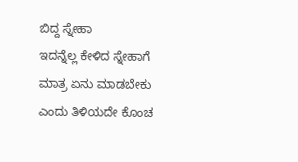ಬಿದ್ದ ಸ್ನೇಹಾ
ಇದನ್ನೆಲ್ಲ ಕೇಳಿದ ಸ್ನೇಹಾಗೆ ಮಾತ್ರ ಏನು ಮಾಡಬೇಕು ಎಂದು ತಿಳಿಯದೇ ಕೊಂಚ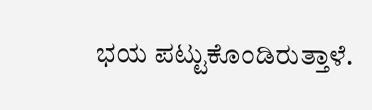ಭಯ ಪಟ್ಟುಕೊಂಡಿರುತ್ತಾಳೆ.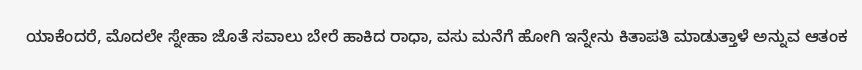ಯಾಕೆಂದರೆ, ಮೊದಲೇ ಸ್ನೇಹಾ ಜೊತೆ ಸವಾಲು ಬೇರೆ ಹಾಕಿದ ರಾಧಾ, ವಸು ಮನೆಗೆ ಹೋಗಿ ಇನ್ನೇನು ಕಿತಾಪತಿ ಮಾಡುತ್ತಾಳೆ ಅನ್ನುವ ಆತಂಕ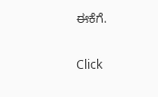ಈಕೆಗೆ.


Click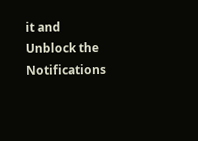it and Unblock the Notifications